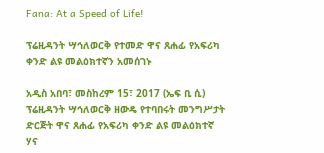Fana: At a Speed of Life!

ፕሬዚዳንት ሣኅለወርቅ የተመድ ዋና ጸሐፊ የአፍሪካ ቀንድ ልዩ መልዕክተኛን አመሰገኑ

አዲስ አበባ፣ መስከረም 15፣ 2017 (ኤፍ ቢ ሲ) ፕሬዚዳንት ሣኅለወርቅ ዘውዴ የተባበሩት መንግሥታት ድርጅት ዋና ጸሐፊ የአፍሪካ ቀንድ ልዩ መልዕክተኛ ሃና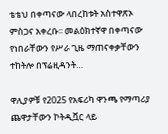ቴቴህ በቀጣናው ላበረከቱት አስተዋጽኦ ምስጋና አቀረቡ፡፡ መልዕክተኛዋ በቀጣናው የነበራቸውን የሥራ ጊዜ ማጠናቀቃቸውን ተከትሎ በፕሬዚዳንት…

ዋሊያዎቹ የ2025 የአፍሪካ ዋንጫ የማጣሪያ ጨዋታቸውን ኮትዲቯር ላይ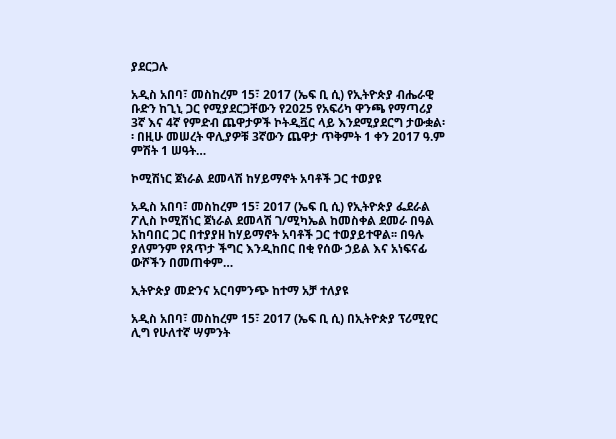ያደርጋሉ

አዲስ አበባ፣ መስከረም 15፣ 2017 (ኤፍ ቢ ሲ) የኢትዮጵያ ብሔራዊ ቡድን ከጊኒ ጋር የሚያደርጋቸውን የ2025 የአፍሪካ ዋንጫ የማጣሪያ 3ኛ እና 4ኛ የምድብ ጨዋታዎች ኮትዲቯር ላይ እንደሚያደርግ ታውቋል፡፡ በዚሁ መሠረት ዋሊያዎቹ 3ኛውን ጨዋታ ጥቅምት 1 ቀን 2017 ዓ.ም ምሽት 1 ሠዓት…

ኮሚሽነር ጀነራል ደመላሽ ከሃይማኖት አባቶች ጋር ተወያዩ

አዲስ አበባ፣ መስከረም 15፣ 2017 (ኤፍ ቢ ሲ) የኢትዮጵያ ፌደራል ፖሊስ ኮሚሽነር ጀነራል ደመላሽ ገ/ሚካኤል ከመስቀል ደመራ በዓል አከባበር ጋር በተያያዘ ከሃይማኖት አባቶች ጋር ተወያይተዋል፡፡ በዓሉ ያለምንም የጸጥታ ችግር እንዲከበር በቂ የሰው ኃይል እና አነፍናፊ ውሾችን በመጠቀም…

ኢትዮጵያ መድንና አርባምንጭ ከተማ አቻ ተለያዩ

አዲስ አበባ፣ መስከረም 15፣ 2017 (ኤፍ ቢ ሲ) በኢትዮጵያ ፕሪሚየር ሊግ የሁለተኛ ሣምንት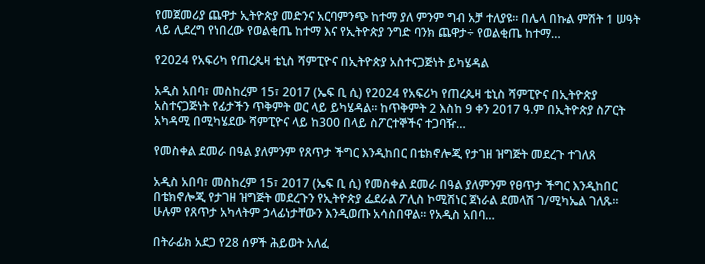የመጀመሪያ ጨዋታ ኢትዮጵያ መድንና አርባምንጭ ከተማ ያለ ምንም ግብ አቻ ተለያዩ፡፡ በሌላ በኩል ምሽት 1 ሠዓት ላይ ሊደረግ የነበረው የወልቂጤ ከተማ እና የኢትዮጵያ ንግድ ባንክ ጨዋታ÷ የወልቂጤ ከተማ…

የ2024 የአፍሪካ የጠረጴዛ ቴኒስ ሻምፒዮና በኢትዮጵያ አስተናጋጅነት ይካሄዳል

አዲስ አበባ፣ መስከረም 15፣ 2017 (ኤፍ ቢ ሲ) የ2024 የአፍሪካ የጠረጴዛ ቴኒስ ሻምፒዮና በኢትዮጵያ አስተናጋጅነት የፊታችን ጥቅምት ወር ላይ ይካሄዳል፡፡ ከጥቅምት 2 እስከ 9 ቀን 2017 ዓ.ም በኢትዮጵያ ስፖርት አካዳሚ በሚካሄደው ሻምፒዮና ላይ ከ300 በላይ ስፖርተኞችና ተጋባዥ…

የመስቀል ደመራ በዓል ያለምንም የጸጥታ ችግር እንዲከበር በቴክኖሎጂ የታገዘ ዝግጅት መደረጉ ተገለጸ

አዲስ አበባ፣ መስከረም 15፣ 2017 (ኤፍ ቢ ሲ) የመስቀል ደመራ በዓል ያለምንም የፀጥታ ችግር እንዲከበር በቴክኖሎጂ የታገዘ ዝግጅት መደረጉን የኢትዮጵያ ፌደራል ፖሊስ ኮሚሽነር ጀነራል ደመላሽ ገ/ሚካኤል ገለጹ፡፡ ሁሉም የጸጥታ አካላትም ኃላፊነታቸውን እንዲወጡ አሳስበዋል፡፡ የአዲስ አበባ…

በትራፊክ አደጋ የ28 ሰዎች ሕይወት አለፈ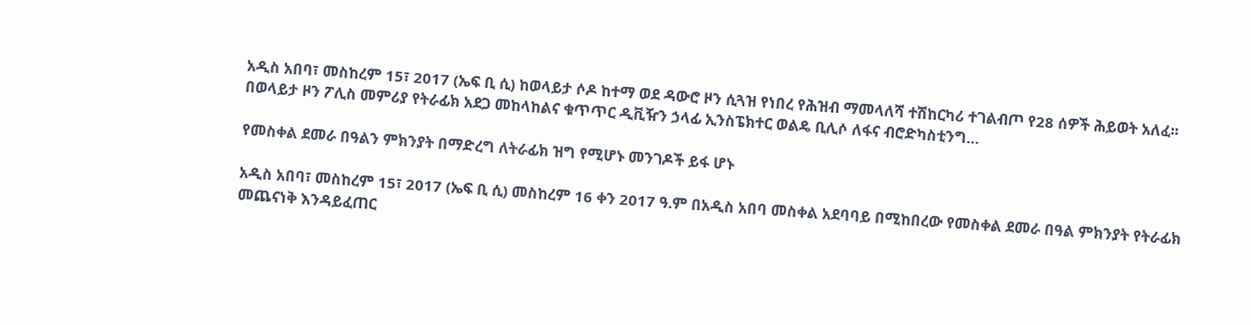አዲስ አበባ፣ መስከረም 15፣ 2017 (ኤፍ ቢ ሲ) ከወላይታ ሶዶ ከተማ ወደ ዳውሮ ዞን ሲጓዝ የነበረ የሕዝብ ማመላለሻ ተሽከርካሪ ተገልብጦ የ28 ሰዎች ሕይወት አለፈ፡፡ በወላይታ ዞን ፖሊስ መምሪያ የትራፊክ አደጋ መከላከልና ቁጥጥር ዲቪዥን ኃላፊ ኢንስፔክተር ወልዴ ቢሊሶ ለፋና ብሮድካስቲንግ…

የመስቀል ደመራ በዓልን ምክንያት በማድረግ ለትራፊክ ዝግ የሚሆኑ መንገዶች ይፋ ሆኑ

አዲስ አበባ፣ መስከረም 15፣ 2017 (ኤፍ ቢ ሲ) መስከረም 16 ቀን 2017 ዓ.ም በአዲስ አበባ መስቀል አደባባይ በሚከበረው የመስቀል ደመራ በዓል ምክንያት የትራፊክ መጨናነቅ እንዳይፈጠር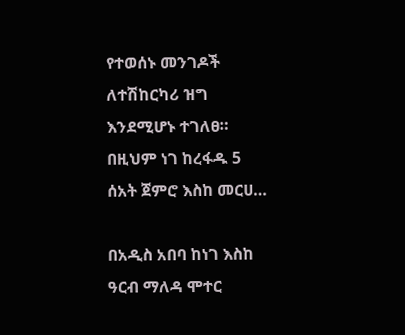የተወሰኑ መንገዶች ለተሽከርካሪ ዝግ እንደሚሆኑ ተገለፀ። በዚህም ነገ ከረፋዱ 5 ሰአት ጀምሮ እስከ መርሀ…

በአዲስ አበባ ከነገ እስከ ዓርብ ማለዳ ሞተር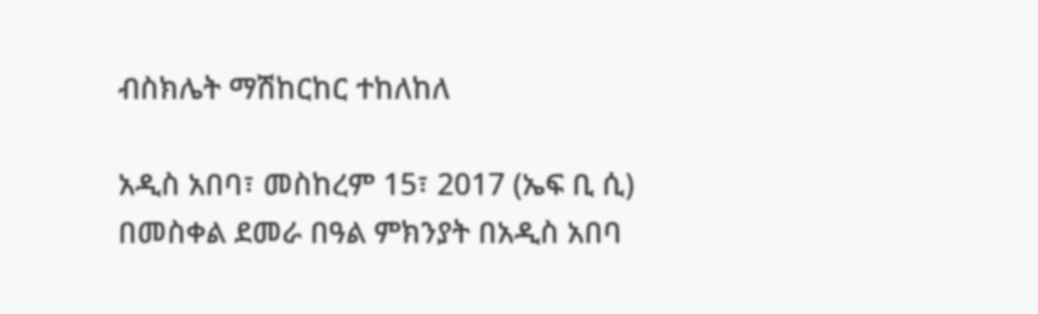ብስክሌት ማሽከርከር ተከለከለ

አዲስ አበባ፣ መስከረም 15፣ 2017 (ኤፍ ቢ ሲ) በመስቀል ደመራ በዓል ምክንያት በአዲስ አበባ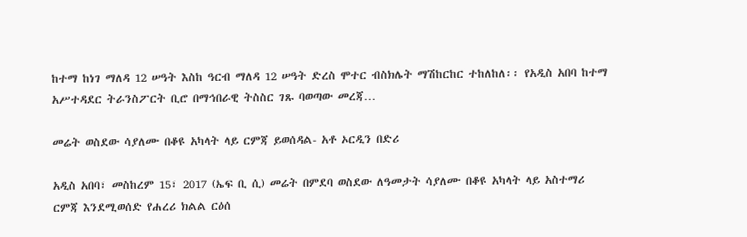ከተማ ከነገ ማለዳ 12 ሠዓት እስከ ዓርብ ማለዳ 12 ሠዓት ድረስ ሞተር ብስክሌት ማሽከርከር ተከለከለ፡፡ የአዲስ አበባ ከተማ አሥተዳደር ትራንስፖርት ቢሮ በማኅበራዊ ትስስር ገጹ ባወጣው መረጃ…

መሬት ወስደው ሳያለሙ በቆዩ አካላት ላይ ርምጃ ይወሰዳል- አቶ ኦርዲን በድሪ

አዲስ አበባ፣ መስከረም 15፣ 2017 (ኤፍ ቢ ሲ) መሬት በምደባ ወስደው ለዓመታት ሳያለሙ በቆዩ አካላት ላይ አስተማሪ ርምጃ እንደሚወሰድ የሐረሪ ክልል ርዕሰ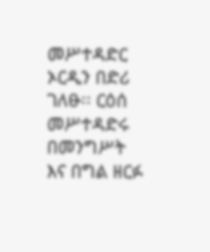መሥተዳድር ኦርዲን በድሪ ገለፁ፡፡ ርዕሰ መሥተዳድሩ በመንግሥት እና በግል ዘርፉ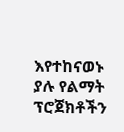እየተከናወኑ ያሉ የልማት ፕሮጀክቶችን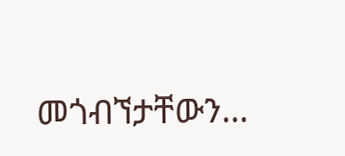መጎብኘታቸውን…